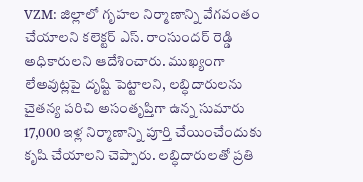VZM: జిల్లాలో గృహల నిర్మాణాన్ని వేగవంతం చేయాలని కలెక్టర్ ఎస్. రాంసుందర్ రెడ్డి అధికారులని ఆదేశించారు. ముఖ్యంగా లేఅవుట్లపై దృష్టి పెట్టాలని, లబ్ధిదారులను చైతన్య పరిచి అసంతృప్తిగా ఉన్న సుమారు 17,000 ఇళ్ల నిర్మాణాన్ని పూర్తి చేయించేందుకు కృషి చేయాలని చెప్పారు. లబ్ధిదారులతో ప్రతి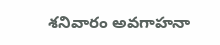శనివారం అవగాహనా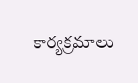కార్యక్రమాలు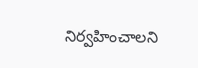నిర్వహించాలని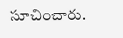సూచించారు.